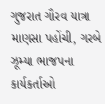ગુજરાત ગૌરવ યાત્રા માણસા પહોંચી, ગરબે ઝૂમ્યા ભાજપના કાર્યકર્તાઓ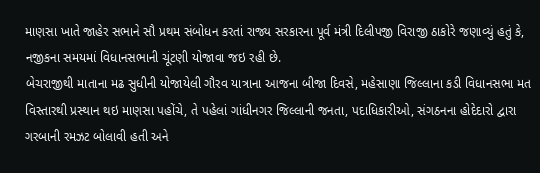માણસા ખાતે જાહેર સભાને સૌ પ્રથમ સંબોધન કરતાં રાજ્ય સરકારના પૂર્વ મંત્રી દિલીપજી વિરાજી ઠાકોરે જણાવ્યું હતું કે, નજીકના સમયમાં વિધાનસભાની ચૂંટણી યોજાવા જઇ રહી છે.
બેચરાજીથી માતાના મઢ સુધીની યોજાયેલી ગૌરવ યાત્રાના આજના બીજા દિવસે, મહેસાણા જિલ્લાના કડી વિધાનસભા મત વિસ્તારથી પ્રસ્થાન થઇ માણસા પહોંચે, તે પહેલાં ગાંધીનગર જિલ્લાની જનતા, પદાધિકારીઓ, સંગઠનના હોદેદારો દ્વારા ગરબાની રમઝટ બોલાવી હતી અને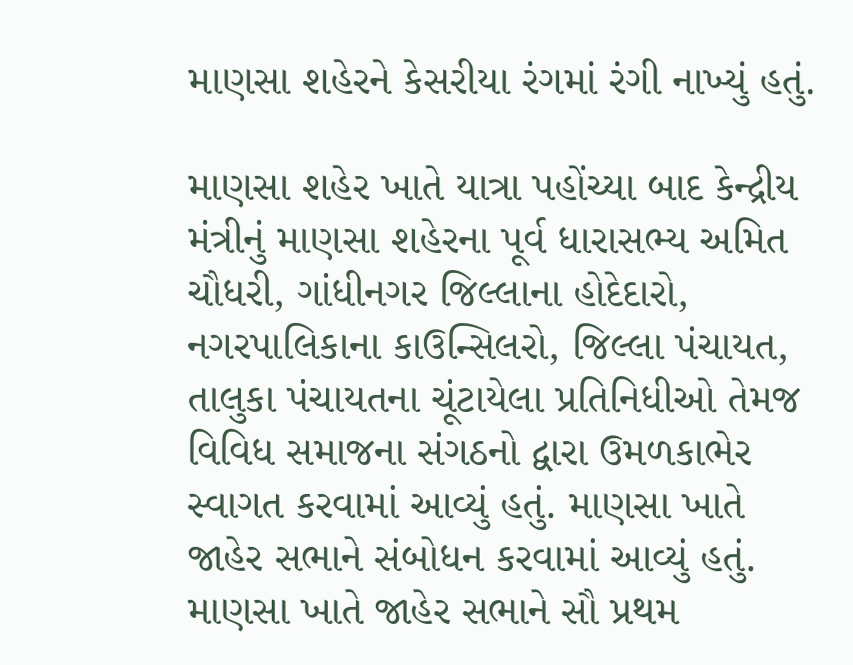માણસા શહેરને કેસરીયા રંગમાં રંગી નાખ્યું હતું.

માણસા શહેર ખાતે યાત્રા પહોંચ્યા બાદ કેન્દ્રીય મંત્રીનું માણસા શહેરના પૂર્વ ધારાસભ્ય અમિત ચૌધરી, ગાંધીનગર જિલ્લાના હોદેદારો, નગરપાલિકાના કાઉન્સિલરો, જિલ્લા પંચાયત, તાલુકા પંચાયતના ચૂંટાયેલા પ્રતિનિધીઓ તેમજ વિવિધ સમાજના સંગઠનો દ્વારા ઉમળકાભેર સ્વાગત કરવામાં આવ્યું હતું. માણસા ખાતે જાહેર સભાને સંબોધન કરવામાં આવ્યું હતું.
માણસા ખાતે જાહેર સભાને સૌ પ્રથમ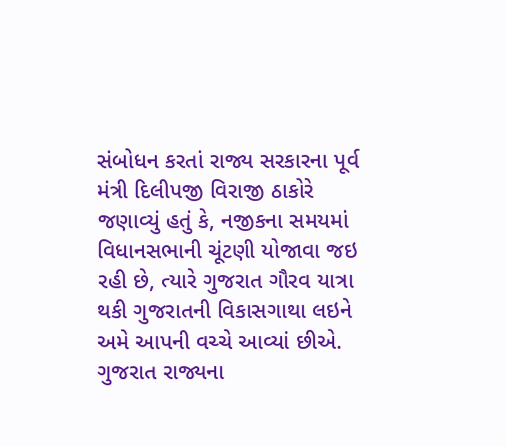સંબોધન કરતાં રાજ્ય સરકારના પૂર્વ મંત્રી દિલીપજી વિરાજી ઠાકોરે જણાવ્યું હતું કે, નજીકના સમયમાં વિધાનસભાની ચૂંટણી યોજાવા જઇ રહી છે, ત્યારે ગુજરાત ગૌરવ યાત્રા થકી ગુજરાતની વિકાસગાથા લઇને અમે આપની વચ્ચે આવ્યાં છીએ. ગુજરાત રાજ્યના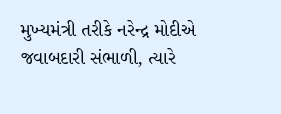મુખ્યમંત્રી તરીકે નરેન્દ્ર મોદીએ જવાબદારી સંભાળી, ત્યારે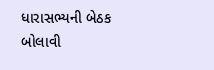ધારાસભ્યની બેઠક બોલાવી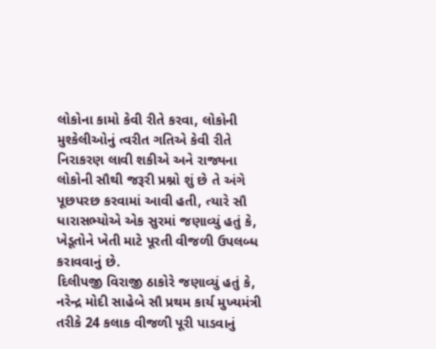લોકોના કામો કેવી રીતે કરવા, લોકોની મુશ્કેલીઓનું ત્વરીત ગતિએ કેવી રીતે નિરાકરણ લાવી શકીએ અને રાજ્યના લોકોની સૌથી જરૂરી પ્રશ્નો શું છે તે અંગે પૂછપરછ કરવામાં આવી હતી, ત્યારે સૌ ધારાસભ્યોએ એક સુરમાં જણાવ્યું હતું કે, ખેડૂતોને ખેતી માટે પૂરતી વીજળી ઉપલબ્ધ કરાવવાનું છે.
દિલીપજી વિરાજી ઠાકોરે જણાવ્યું હતું કે, નરેન્દ્ર મોદી સાહેબે સૌ પ્રથમ કાર્ય મુખ્યમંત્રી તરીકે 24 કલાક વીજળી પૂરી પાડવાનું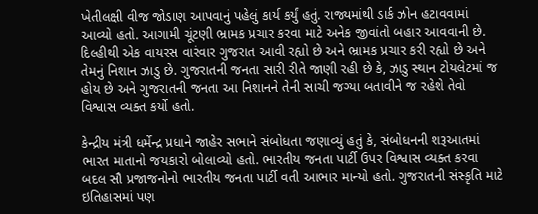ખેતીલક્ષી વીજ જોડાણ આપવાનું પહેલું કાર્ય કર્યું હતું. રાજ્યમાંથી ડાર્ક ઝોન હટાવવામાં આવ્યો હતો. આગામી ચૂંટણી ભ્રામક પ્રચાર કરવા માટે અનેક જીવાંતો બહાર આવવાની છે. દિલ્હીથી એક વાયરસ વારંવાર ગુજરાત આવી રહ્યો છે અને ભ્રામક પ્રચાર કરી રહ્યો છે અને તેમનું નિશાન ઝાડુ છે. ગુજરાતની જનતા સારી રીતે જાણી રહી છે કે, ઝાડુ સ્થાન ટોયલેટમાં જ હોય છે અને ગુજરાતની જનતા આ નિશાનને તેની સાચી જગ્યા બતાવીને જ રહેશે તેવો વિશ્વાસ વ્યક્ત કર્યો હતો.

કેન્દ્રીય મંત્રી ધર્મેન્દ્ર પ્રધાને જાહેર સભાને સંબોધતા જણાવ્યું હતું કે, સંબોધનની શરૂઆતમાં ભારત માતાનો જયકારો બોલાવ્યો હતો. ભારતીય જનતા પાર્ટી ઉપર વિશ્વાસ વ્યક્ત કરવા બદલ સૌ પ્રજાજનોનો ભારતીય જનતા પાર્ટી વતી આભાર માન્યો હતો. ગુજરાતની સંસ્કૃતિ માટે ઇતિહાસમાં પણ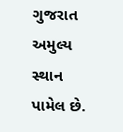ગુજરાત અમુલ્ય સ્થાન પામેલ છે.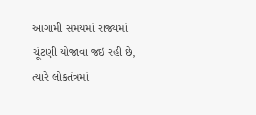આગામી સમયમાં રાજ્યમાં ચૂંટણી યોજાવા જઇ રહી છે, ત્યારે લોકતંત્રમાં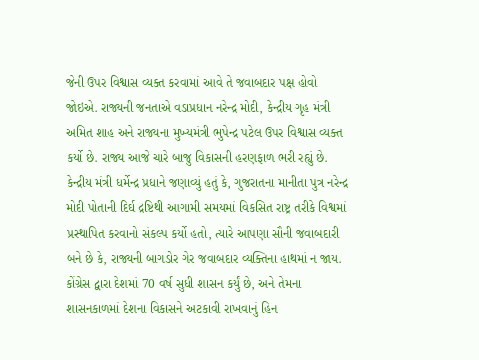જેની ઉપર વિશ્વાસ વ્યક્ત કરવામાં આવે તે જવાબદાર પક્ષ હોવો જોઇએ. રાજ્યની જનતાએ વડાપ્રધાન નરેન્દ્ર મોદી, કેન્દ્રીય ગૃહ મંત્રી અમિત શાહ અને રાજ્યના મુખ્યમંત્રી ભુપેન્દ્ર પટેલ ઉપર વિશ્વાસ વ્યક્ત કર્યો છે. રાજ્ય આજે ચારે બાજુ વિકાસની હરણફાળ ભરી રહ્યું છે.
કેન્દ્રીય મંત્રી ધર્મેન્દ્ર પ્રધાને જણાવ્યું હતું કે, ગુજરાતના માનીતા પુત્ર નરેન્દ્ર મોદી પોતાની દિર્ઘ દ્રષ્ટિથી આગામી સમયમાં વિકસિત રાષ્ટ્ર તરીકે વિશ્વમાં પ્રસ્થાપિત કરવાનો સંકલ્પ કર્યો હતો, ત્યારે આપણા સૌની જવાબદારી બને છે કે, રાજ્યની બાગડોર ગેર જવાબદાર વ્યક્તિના હાથમાં ન જાય. કોંગ્રેસ દ્વારા દેશમાં 70 વર્ષ સુધી શાસન કર્યું છે, અને તેમના શાસનકાળમાં દેશના વિકાસને અટકાવી રાખવાનું હિન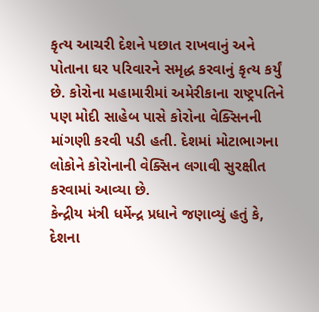કૃત્ય આચરી દેશને પછાત રાખવાનું અને પોતાના ઘર પરિવારને સમૃદ્ધ કરવાનું કૃત્ય કર્યું છે. કોરોના મહામારીમાં અમેરીકાના રાષ્ટ્રપતિને પણ મોદી સાહેબ પાસે કોરોના વેક્સિનની માંગણી કરવી પડી હતી. દેશમાં મોટાભાગના લોકોને કોરોનાની વેક્સિન લગાવી સુરક્ષીત કરવામાં આવ્યા છે.
કેન્દ્રીય મંત્રી ધર્મેન્દ્ર પ્રધાને જણાવ્યું હતું કે, દેશના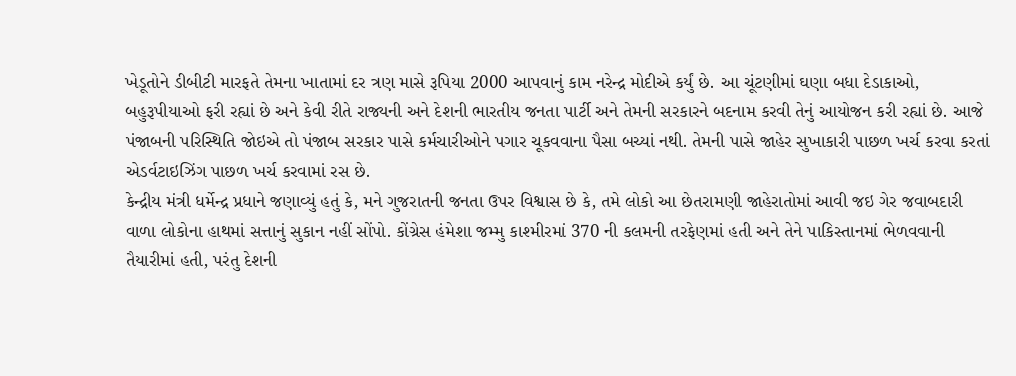ખેડૂતોને ડીબીટી મારફતે તેમના ખાતામાં દર ત્રણ માસે રૂપિયા 2000 આપવાનું કામ નરેન્દ્ર મોદીએ કર્યું છે. આ ચૂંટણીમાં ઘણા બધા દેડાકાઓ, બહુરૂપીયાઓ ફરી રહ્યાં છે અને કેવી રીતે રાજ્યની અને દેશની ભારતીય જનતા પાર્ટી અને તેમની સરકારને બદનામ કરવી તેનું આયોજન કરી રહ્યાં છે. આજે પંજાબની પરિસ્થિતિ જોઇએ તો પંજાબ સરકાર પાસે કર્મચારીઓને પગાર ચૂકવવાના પૈસા બચ્યાં નથી. તેમની પાસે જાહેર સુખાકારી પાછળ ખર્ચ કરવા કરતાં એડર્વટાઇઝિંગ પાછળ ખર્ચ કરવામાં રસ છે.
કેન્દ્રીય મંત્રી ધર્મેન્દ્ર પ્રધાને જણાવ્યું હતું કે, મને ગુજરાતની જનતા ઉપર વિશ્વાસ છે કે, તમે લોકો આ છેતરામણી જાહેરાતોમાં આવી જઇ ગેર જવાબદારી વાળા લોકોના હાથમાં સત્તાનું સુકાન નહીં સોંપો. કોંગ્રેસ હંમેશા જમ્મુ કાશ્મીરમાં 370 ની કલમની તરફેણમાં હતી અને તેને પાકિસ્તાનમાં ભેળવવાની તૈયારીમાં હતી, પરંતુ દેશની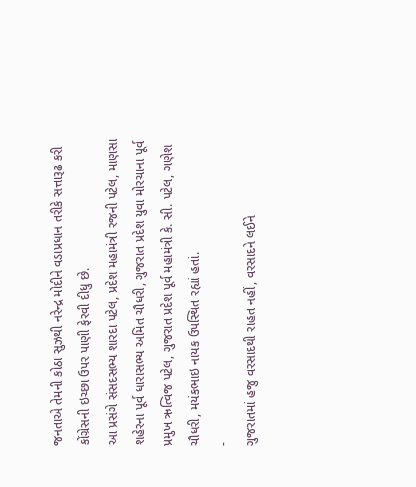જનતાએ તેમની કોઠા સુઝથી નરેન્દ્ર મોદીને વડાપ્રધાન તરીકે સત્તારૂઢ કરી કોંગ્રેસની ઇચ્છા ઉપર પાણી ફેરવી દીધુ છે.
આ પ્રસંગે સંસદસભ્ય શારદા પટેલ, પ્રદેશ મહામંત્રી રજની પટેલ, માણસા શહેરના પૂર્વ ધારાસભ્ય અમિત ચૌધરી, ગુજરાત પ્રદેશ યુવા મોરચાના પૂર્વ પ્રમુખ ઋત્વિજ પટેલ, ગુજરાત પ્રદેશ પૂર્વ મહામંત્રી કે. સી. પટેલ, ગણેશ ચૌધરી, મયંકભાઇ નાયક ઉપસ્થિત રહ્યાં હતાં.
-
ગુજરાતમાં હજુ વરસાદથી રાહત નહીં, વરસાદને લઈને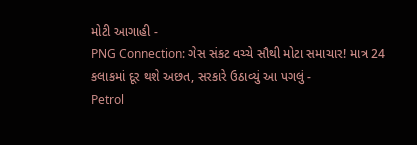મોટી આગાહી -
PNG Connection: ગેસ સંકટ વચ્ચે સૌથી મોટા સમાચાર! માત્ર 24 કલાકમાં દૂર થશે અછત, સરકારે ઉઠાવ્યું આ પગલું -
Petrol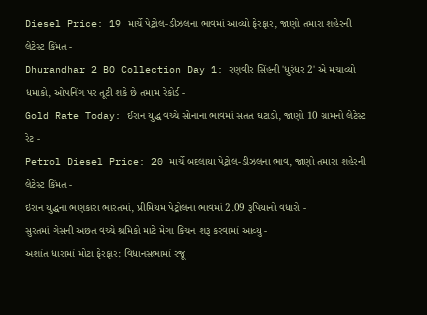Diesel Price: 19 માર્ચે પેટ્રોલ-ડીઝલના ભાવમાં આવ્યો ફેરફાર, જાણો તમારા શહેરની લેટેસ્ટ કિંમત -
Dhurandhar 2 BO Collection Day 1: રણવીર સિંહની 'ધુરંધર 2' એ મચાવ્યો ધમાકો, ઓપનિંગ પર તૂટી શકે છે તમામ રેકોર્ડ -
Gold Rate Today: ઈરાન યુદ્ધ વચ્ચે સોનાના ભાવમાં સતત ઘટાડો, જાણો 10 ગ્રામનો લેટેસ્ટ રેટ -
Petrol Diesel Price: 20 માર્ચે બદલાયા પેટ્રોલ-ડીઝલના ભાવ, જાણો તમારા શહેરની લેટેસ્ટ કિંમત -
ઇરાન યુદ્ધના ભણકારા ભારતમાં, પ્રીમિયમ પેટ્રોલના ભાવમાં 2.09 રૂપિયાનો વધારો -
સુરતમાં ગેસની અછત વચ્ચે શ્રમિકો માટે મેગા કિચન શરૂ કરવામાં આવ્યુ -
અશાંત ધારામાં મોટા ફેરફાર: વિધાનસભામાં રજૂ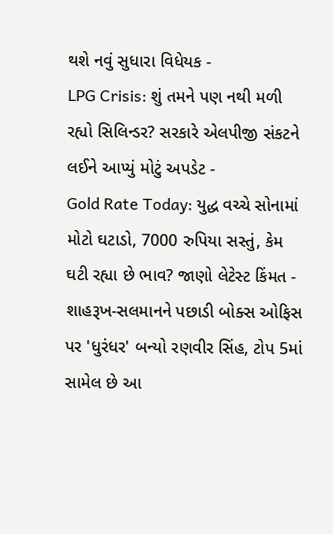થશે નવું સુધારા વિધેયક -
LPG Crisis: શું તમને પણ નથી મળી રહ્યો સિલિન્ડર? સરકારે એલપીજી સંકટને લઈને આપ્યું મોટું અપડેટ -
Gold Rate Today: યુદ્ધ વચ્ચે સોનામાં મોટો ઘટાડો, 7000 રુપિયા સસ્તું, કેમ ઘટી રહ્યા છે ભાવ? જાણો લેટેસ્ટ કિંમત -
શાહરૂખ-સલમાનને પછાડી બોક્સ ઓફિસ પર 'ધુરંધર' બન્યો રણવીર સિંહ, ટોપ 5માં સામેલ છે આ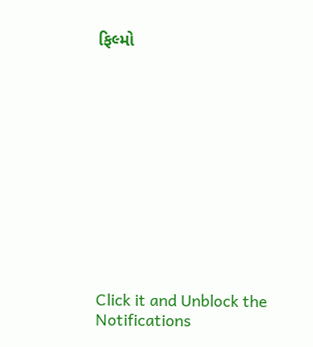ફિલ્મો












Click it and Unblock the Notifications